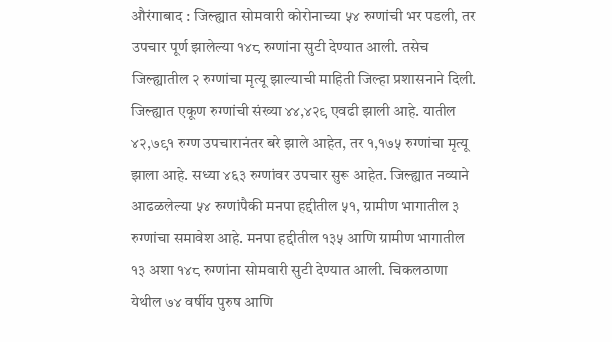औरंगाबाद : जिल्ह्यात सोमवारी कोरोनाच्या ५४ रुग्णांची भर पडली, तर उपचार पूर्ण झालेल्या १४८ रुग्णांना सुटी देण्यात आली. तसेच जिल्ह्यातील २ रुग्णांचा मृत्यू झाल्याची माहिती जिल्हा प्रशासनाने दिली.
जिल्ह्यात एकूण रुग्णांची संख्या ४४,४२९ एवढी झाली आहे. यातील ४२,७९१ रुग्ण उपचारानंतर बरे झाले आहेत, तर १,१७५ रुग्णांचा मृत्यू झाला आहे. सध्या ४६३ रुग्णांवर उपचार सुरू आहेत. जिल्ह्यात नव्याने आढळलेल्या ५४ रुग्णांपैकी मनपा हद्दीतील ५१, ग्रामीण भागातील ३ रुग्णांचा समावेश आहे. मनपा हद्दीतील १३५ आणि ग्रामीण भागातील १३ अशा १४८ रुग्णांना सोमवारी सुटी देण्यात आली. चिकलठाणा येथील ७४ वर्षीय पुरुष आणि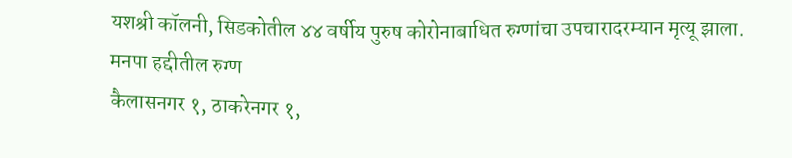यशश्री कॉलनी, सिडकोतील ४४ वर्षीय पुरुष कोरोनाबाधित रुग्णांचा उपचारादरम्यान मृत्यू झाला.
मनपा हद्दीतील रुग्ण
कैलासनगर १, ठाकरेनगर १,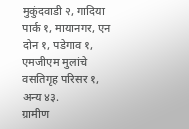मुकुंदवाडी २, गादिया पार्क १, मायानगर, एन दोन १, पडेगाव १, एमजीएम मुलांचे वसतिगृह परिसर १, अन्य ४३.
ग्रामीण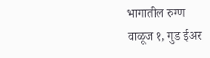भागातील रुग्ण
वाळूज १, गुड ईअर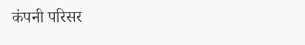कंपनी परिसर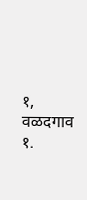१, वळदगाव १.